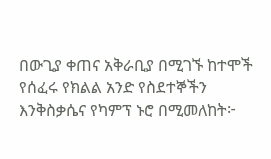በውጊያ ቀጠና አቅራቢያ በሚገኙ ከተሞች የሰፈሩ የክልል አንድ የስደተኞችን እንቅስቃሴና የካምፕ ኑሮ በሚመለከት፦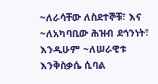~ለራሳቸው ለስደተኞቹ፣ እና ~ለአካባቢው ሕዝብ ደኅንነት፣ እንዲሁም ~ለሠራዊቱ እንቅስቃሴ ሲባል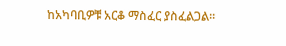ከአካባቢዎቹ አርቆ ማስፈር ያስፈልጋል።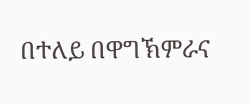በተለይ በዋግኽምራና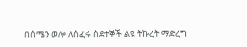በሰሜን ወሎ ለሰፈሩ ስደተኞች ልዩ ትኩረት ማድረግ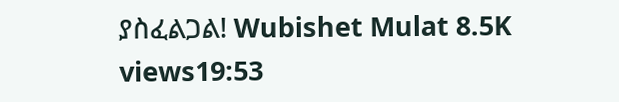ያስፈልጋል! Wubishet Mulat 8.5K views19:53